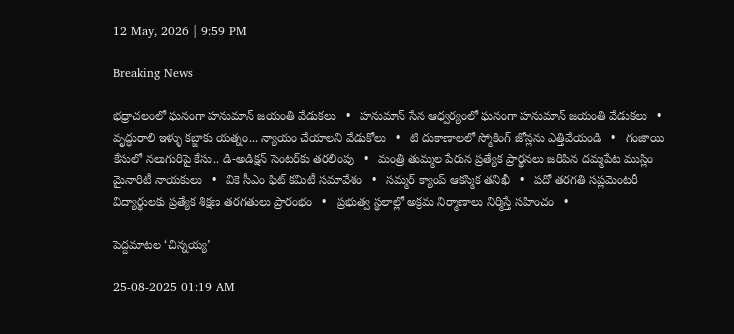12 May, 2026 | 9:59 PM

Breaking News

భధ్రాచలంలో ఘనంగా హనుమాన్‌ జయంతి వేడుకలు   •   హనుమాన్ సేన ఆధ్వర్యంలో ఘనంగా హనుమాన్ జయంతి వేడుకలు   •   వృద్ధురాలి ఇళ్ళు కబ్జాకు యత్నం... న్యాయం చేయాలని వేడుకోలు   •   టి దుకాణాలలో స్మోకింగ్ జోన్లను ఎత్తివేయండి   •   గంజాయి కేసులో నలుగురిపై కేసు.. డి-అడిక్షన్ సెంటర్‌కు తరలింపు   •   మంత్రి తుమ్మల పేరున ప్రత్యేక ప్రార్థనలు జరిపిన దమ్మపేట ముస్లిం మైనారిటీ నాయకులు   •   వికె సీఎం ఫిట్ కమిటీ సమావేశం   •   సమ్మర్ క్యాంప్ ఆకస్మిక తనిఖీ   •   పదో తరగతి సప్లమెంటరీ విద్యార్థులకు ప్రత్యేక శిక్షణ తరగతులు ప్రారంభం   •   ప్రభుత్వ స్థలాల్లో అక్రమ నిర్మాణాలు నిర్మిస్తే సహించం   •

పెద్దమాటల ‘చిన్నయ్య’

25-08-2025 01:19 AM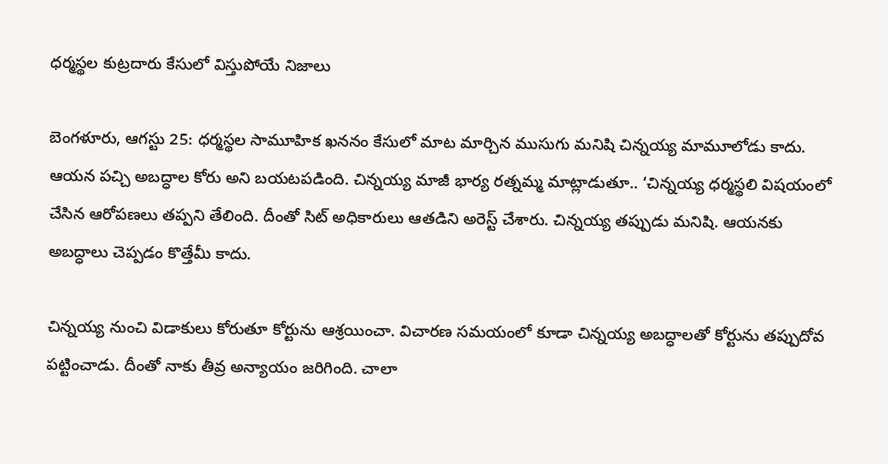ధర్మస్థల కుట్రదారు కేసులో విస్తుపోయే నిజాలు

బెంగళూరు, ఆగస్టు 25: ధర్మస్థల సామూహిక ఖననం కేసులో మాట మార్చిన ముసుగు మనిషి చిన్నయ్య మామూలోడు కాదు. ఆయన పచ్చి అబద్ధాల కోరు అని బయటపడింది. చిన్నయ్య మాజీ భార్య రత్నమ్మ మాట్లాడుతూ.. ‘చిన్నయ్య ధర్మస్థలి విషయంలో చేసిన ఆరోపణలు తప్పని తేలింది. దీంతో సిట్ అధికారులు ఆతడిని అరెస్ట్ చేశారు. చిన్నయ్య తప్పుడు మనిషి. ఆయనకు అబద్ధాలు చెప్పడం కొత్తేమీ కాదు.

చిన్నయ్య నుంచి విడాకులు కోరుతూ కోర్టును ఆశ్రయించా. విచారణ సమయంలో కూడా చిన్నయ్య అబద్ధాలతో కోర్టును తప్పుదోవ పట్టించాడు. దీంతో నాకు తీవ్ర అన్యాయం జరిగింది. చాలా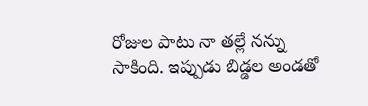రోజుల పాటు నా తల్లే నన్ను సాకింది. ఇప్పుడు బిడ్డల అండతో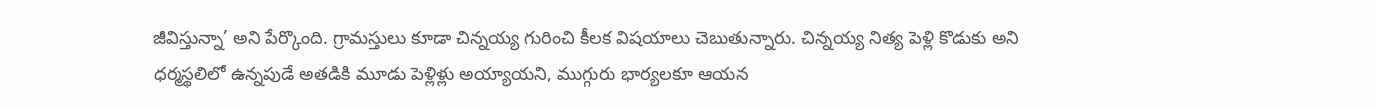జీవిస్తున్నా’ అని పేర్కొంది. గ్రామస్తులు కూడా చిన్నయ్య గురించి కీలక విషయాలు చెబుతున్నారు. చిన్నయ్య నిత్య పెళ్లి కొడుకు అని ధర్మస్థలిలో ఉన్నపుడే అతడికి మూడు పెళ్లిళ్లు అయ్యాయని, ముగ్గురు భార్యలకూ ఆయన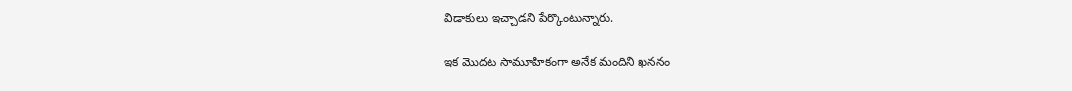విడాకులు ఇచ్చాడని పేర్కొంటున్నారు.

ఇక మొదట సామూహికంగా అనేక మందిని ఖననం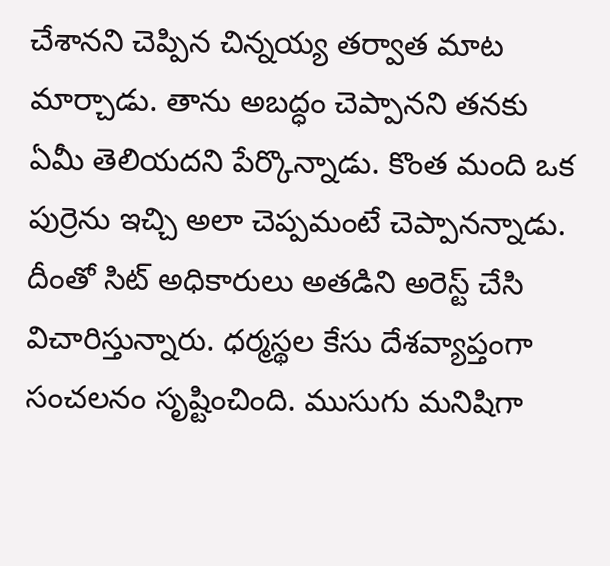చేశానని చెప్పిన చిన్నయ్య తర్వాత మాట మార్చాడు. తాను అబద్ధం చెప్పానని తనకు ఏమీ తెలియదని పేర్కొన్నాడు. కొంత మంది ఒక పుర్రెను ఇచ్చి అలా చెప్పమంటే చెప్పానన్నాడు. దీంతో సిట్ అధికారులు అతడిని అరెస్ట్ చేసి విచారిస్తున్నారు. ధర్మస్థల కేసు దేశవ్యాప్తంగా సంచలనం సృష్టించింది. ముసుగు మనిషిగా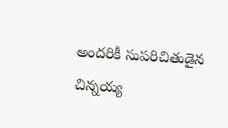అందరికీ సుపరిచితుడైన చిన్నయ్య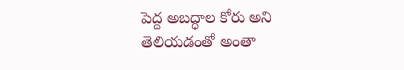పెద్ద అబద్ధాల కోరు అని తెలియడంతో అంతా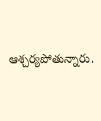ఆశ్చర్యపోతున్నారు.